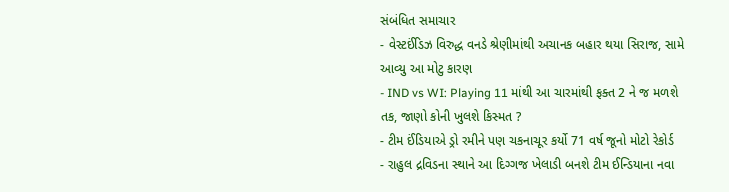સંબંધિત સમાચાર
- વેસ્ટઈંડિઝ વિરુદ્ધ વનડે શ્રેણીમાંથી અચાનક બહાર થયા સિરાજ, સામે આવ્યુ આ મોટુ કારણ
- IND vs WI: Playing 11 માંથી આ ચારમાંથી ફક્ત 2 ને જ મળશે તક, જાણો કોની ખુલશે કિસ્મત ?
- ટીમ ઈંડિયાએ ડ્રો રમીને પણ ચકનાચૂર કર્યો 71 વર્ષ જૂનો મોટો રેકોર્ડ
- રાહુલ દ્રવિડના સ્થાને આ દિગ્ગજ ખેલાડી બનશે ટીમ ઈન્ડિયાના નવા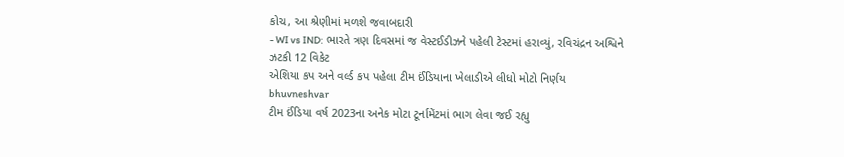કોચ, આ શ્રેણીમાં મળશે જવાબદારી
- WI vs IND: ભારતે ત્રણ દિવસમાં જ વેસ્ટઈડીઝને પહેલી ટેસ્ટમાં હરાવ્યું, રવિચંદ્રન અશ્વિને ઝટકી 12 વિકેટ
એશિયા કપ અને વર્લ્ડ કપ પહેલા ટીમ ઈંડિયાના ખેલાડીએ લીધો મોટો નિર્ણય
bhuvneshvar
ટીમ ઈંડિયા વર્ષ 2023ના અનેક મોટા ટૂર્નામેંટમાં ભાગ લેવા જઈ રહ્યુ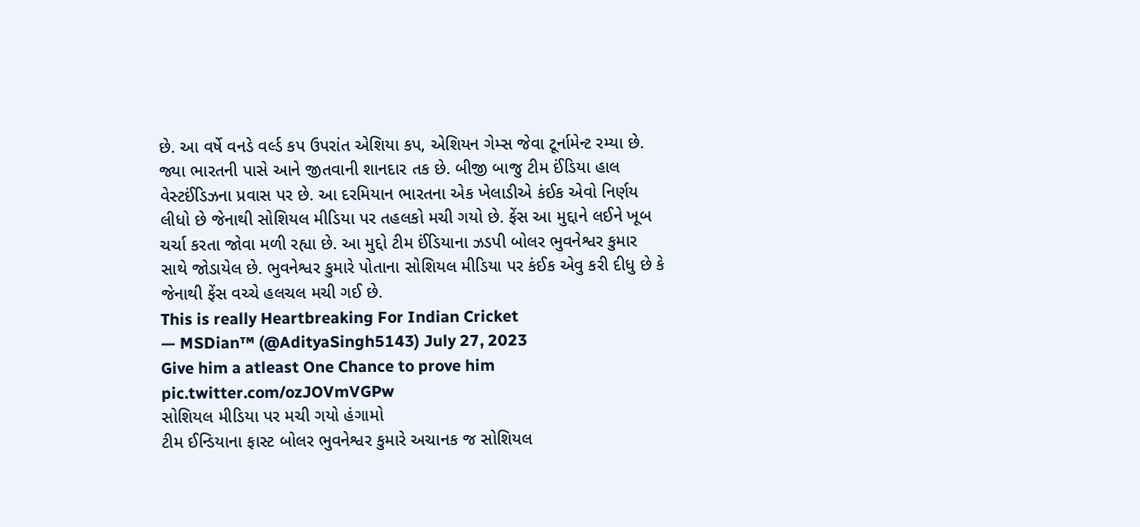છે. આ વર્ષે વનડે વર્લ્ડ કપ ઉપરાંત એશિયા કપ, એશિયન ગેમ્સ જેવા ટૂર્નામેન્ટ રમ્યા છે. જ્યા ભારતની પાસે આને જીતવાની શાનદાર તક છે. બીજી બાજુ ટીમ ઈંડિયા હાલ વેસ્ટઈંડિઝના પ્રવાસ પર છે. આ દરમિયાન ભારતના એક ખેલાડીએ કંઈક એવો નિર્ણય લીધો છે જેનાથી સોશિયલ મીડિયા પર તહલકો મચી ગયો છે. ફેંસ આ મુદ્દાને લઈને ખૂબ ચર્ચા કરતા જોવા મળી રહ્યા છે. આ મુદ્દો ટીમ ઈંડિયાના ઝડપી બોલર ભુવનેશ્વર કુમાર સાથે જોડાયેલ છે. ભુવનેશ્વર કુમારે પોતાના સોશિયલ મીડિયા પર કંઈક એવુ કરી દીધુ છે કે જેનાથી ફેંસ વચ્ચે હલચલ મચી ગઈ છે.
This is really Heartbreaking For Indian Cricket
— MSDian™ (@AdityaSingh5143) July 27, 2023
Give him a atleast One Chance to prove him pic.twitter.com/ozJOVmVGPw
સોશિયલ મીડિયા પર મચી ગયો હંગામો
ટીમ ઈન્ડિયાના ફાસ્ટ બોલર ભુવનેશ્વર કુમારે અચાનક જ સોશિયલ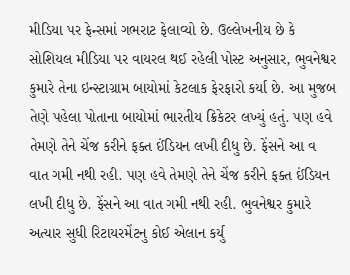મીડિયા પર ફેન્સમાં ગભરાટ ફેલાવ્યો છે. ઉલ્લેખનીય છે કે સોશિયલ મીડિયા પર વાયરલ થઈ રહેલી પોસ્ટ અનુસાર, ભુવનેશ્વર કુમારે તેના ઇન્સ્ટાગ્રામ બાયોમાં કેટલાક ફેરફારો કર્યા છે. આ મુજબ તેણે પહેલા પોતાના બાયોમાં ભારતીય ક્રિકેટર લખ્યું હતું. પણ હવે તેમણે તેને ચેંજ કરીને ફક્ત ઈંડિયન લખી દીધુ છે. ફેંસને આ વ વાત ગમી નથી રહી. પણ હવે તેમણે તેને ચેંજ કરીને ફક્ત ઈંડિયન લખી દીધુ છે. ફેંસને આ વાત ગમી નથી રહી. ભુવનેશ્વર કુમારે અત્યાર સુધી રિટાયરમેંટનુ કોઈ એલાન કર્યુ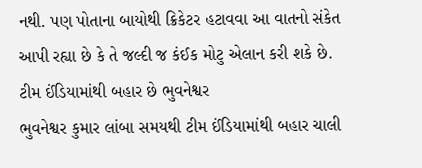નથી. પણ પોતાના બાયોથી ક્રિકેટર હટાવવા આ વાતનો સંકેત આપી રહ્યા છે કે તે જલ્દી જ કંઈક મોટુ એલાન કરી શકે છે.
ટીમ ઈંડિયામાંથી બહાર છે ભુવનેશ્વર
ભુવનેશ્વર કુમાર લાંબા સમયથી ટીમ ઈંડિયામાંથી બહાર ચાલી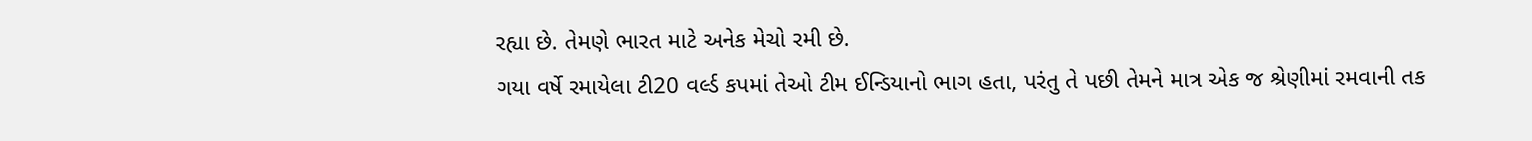રહ્યા છે. તેમણે ભારત માટે અનેક મેચો રમી છે.
ગયા વર્ષે રમાયેલા ટી20 વર્લ્ડ કપમાં તેઓ ટીમ ઈન્ડિયાનો ભાગ હતા, પરંતુ તે પછી તેમને માત્ર એક જ શ્રેણીમાં રમવાની તક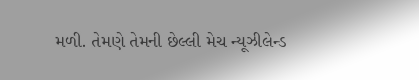મળી. તેમણે તેમની છેલ્લી મેચ ન્યૂઝીલેન્ડ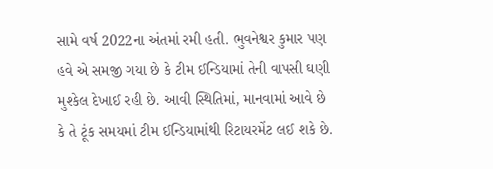સામે વર્ષ 2022ના અંતમાં રમી હતી. ભુવનેશ્વર કુમાર પણ હવે એ સમજી ગયા છે કે ટીમ ઈન્ડિયામાં તેની વાપસી ઘણી મુશ્કેલ દેખાઈ રહી છે. આવી સ્થિતિમાં, માનવામાં આવે છે કે તે ટૂંક સમયમાં ટીમ ઈન્ડિયામાંથી રિટાયરમેંટ લઈ શકે છે.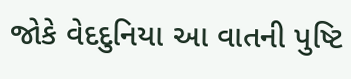જોકે વેદદુનિયા આ વાતની પુષ્ટિ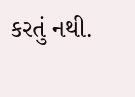કરતું નથી.